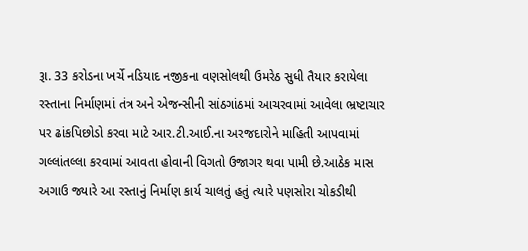રૂા. 33 કરોડના ખર્ચે નડિયાદ નજીકના વણસોલથી ઉમરેઠ સુધી તૈયાર કરાયેલા રસ્તાના નિર્માણમાં તંત્ર અને એજન્સીની સાંઠગાંઠમાં આચરવામાં આવેલા ભ્રષ્ટાચાર પર ઢાંકપિછોડો કરવા માટે આર.ટી.આઈ.ના અરજદારોને માહિતી આપવામાં ગલ્લાંતલ્લા કરવામાં આવતા હોવાની વિગતો ઉજાગર થવા પામી છે.આઠેક માસ અગાઉ જ્યારે આ રસ્તાનું નિર્માણ કાર્ય ચાલતું હતું ત્યારે પણસોરા ચોકડીથી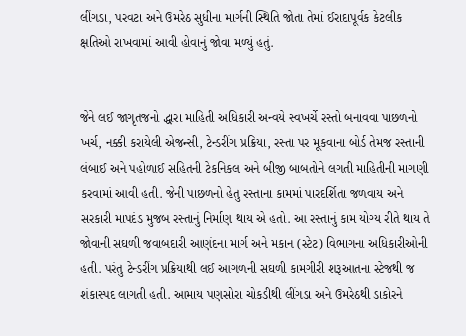લીંગડા, પરવટા અને ઉમરેઠ સુધીના માર્ગની સ્થિતિ જોતા તેમાં ઈરાદાપૂર્વક કેટલીક ક્ષતિઓ રાખવામાં આવી હોવાનું જોવા મળ્યું હતું.


જેને લઈ જાગૃતજનો દ્ધારા માહિતી અધિકારી અન્વયે સ્વખર્ચે રસ્તો બનાવવા પાછળનો ખર્ચ, નક્કી કરાયેલી એજન્સી, ટેન્ડરીંગ પ્રક્રિયા, રસ્તા પર મૂકવાના બોર્ડ તેમજ રસ્તાની લંબાઈ અને પહોળાઈ સહિતની ટેકનિકલ અને બીજી બાબતોને લગતી માહિતીની માગણી કરવામાં આવી હતી. જેની પાછળનો હેતુ રસ્તાના કામમાં પારદર્શિતા જળવાય અને સરકારી માપદંડ મુજબ રસ્તાનું નિર્માણ થાય એ હતો. આ રસ્તાનું કામ યોગ્ય રીતે થાય તે જોવાની સઘળી જવાબદારી આણંદના માર્ગ અને મકાન (સ્ટેટ) વિભાગના અધિકારીઓની હતી. પરંતુ ટેન્ડરીંગ પ્રક્રિયાથી લઈ આગળની સઘળી કામગીરી શરૂઆતના સ્ટેજથી જ શંકાસ્પદ લાગતી હતી. આમાય પણસોરા ચોકડીથી લીંગડા અને ઉમરેઠથી ડાકોરને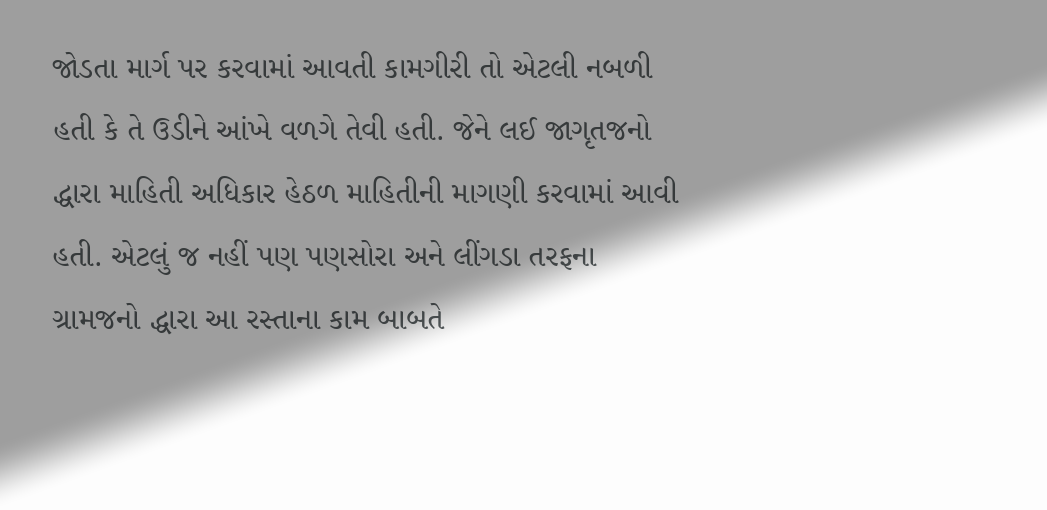જોડતા માર્ગ પર કરવામાં આવતી કામગીરી તો એટલી નબળી હતી કે તે ઉડીને આંખે વળગે તેવી હતી. જેને લઈ જાગૃતજનો દ્ધારા માહિતી અધિકાર હેઠળ માહિતીની માગણી કરવામાં આવી હતી. એટલું જ નહીં પણ પણસોરા અને લીંગડા તરફના ગ્રામજનો દ્ધારા આ રસ્તાના કામ બાબતે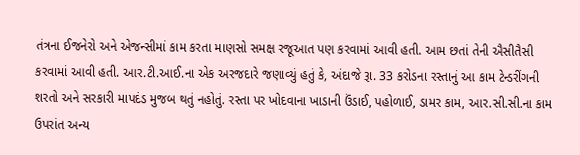તંત્રના ઈજનેરો અને એજન્સીમાં કામ કરતા માણસો સમક્ષ રજૂઆત પણ કરવામાં આવી હતી. આમ છતાં તેની ઐસીતૈસી કરવામાં આવી હતી. આર.ટી.આઈ.ના એક અરજદારે જણાવ્યું હતું કે, અંદાજે રૂા. 33 કરોડના રસ્તાનું આ કામ ટેન્ડરીંગની શરતો અને સરકારી માપદંડ મુજબ થતું નહોતું. રસ્તા પર ખોદવાના ખાડાની ઉંડાઈ, પહોળાઈ, ડામર કામ, આર.સી.સી.ના કામ ઉપરાંત અન્ય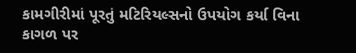કામગીરીમાં પૂરતું મટિરિયલ્સનો ઉપયોગ કર્યા વિના કાગળ પર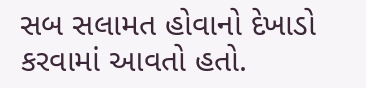સબ સલામત હોવાનો દેખાડો કરવામાં આવતો હતો.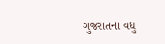ગુજરાતના વધુ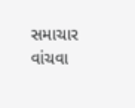સમાચાર વાંચવા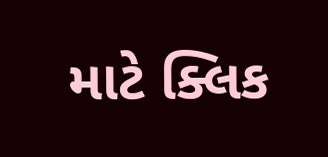માટે ક્લિક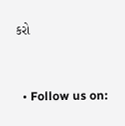કરો


  • Follow us on: